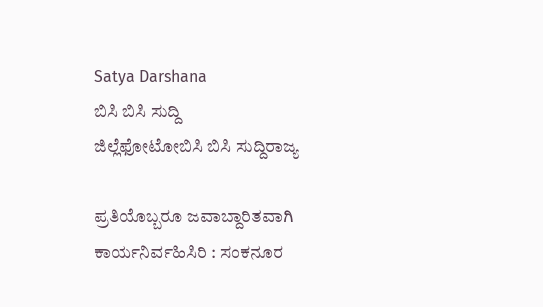Satya Darshana
ಬಿಸಿ ಬಿಸಿ ಸುದ್ದಿ
ಜಿಲ್ಲೆಫೋಟೋಬಿಸಿ ಬಿಸಿ ಸುದ್ದಿರಾಜ್ಯ

ಪ್ರತಿಯೊಬ್ಬರೂ ಜವಾಬ್ದಾರಿತವಾಗಿ ಕಾರ್ಯನಿರ್ವಹಿಸಿರಿ : ಸಂಕನೂರ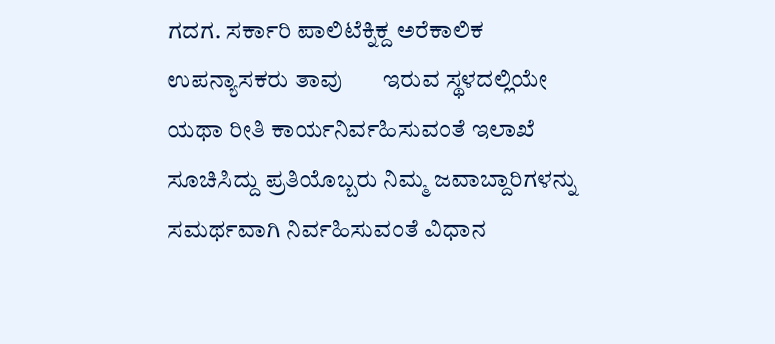ಗದಗ. ಸರ್ಕಾರಿ ಪಾಲಿಟೆಕ್ನಿಕ್ದ ಅರೆಕಾಲಿಕ ಉಪನ್ಯಾಸಕರು ತಾವು       ಇರುವ ಸ್ಥಳದಲ್ಲಿಯೇ ಯಥಾ ರೀತಿ ಕಾರ್ಯನಿರ್ವಹಿಸುವಂತೆ ಇಲಾಖೆ ಸೂಚಿಸಿದ್ದು ಪ್ರತಿಯೊಬ್ಬರು ನಿಮ್ಮ ಜವಾಬ್ದಾರಿಗಳನ್ನು ಸಮರ್ಥವಾಗಿ ನಿರ್ವಹಿಸುವಂತೆ ವಿಧಾನ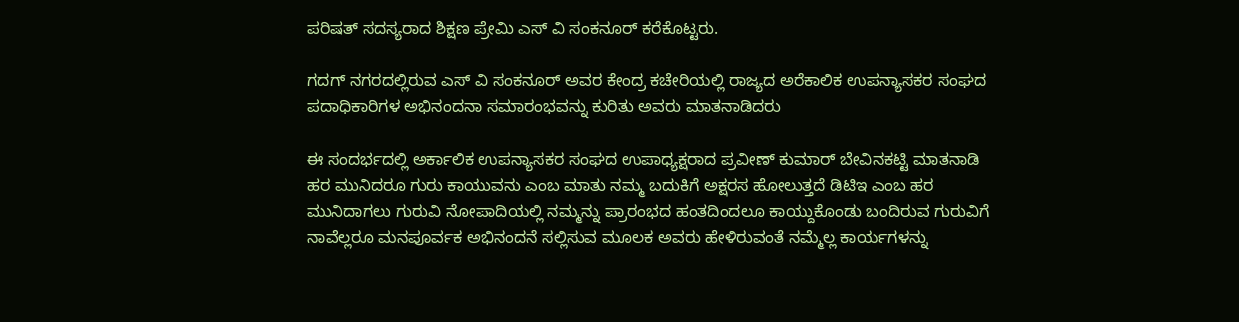ಪರಿಷತ್ ಸದಸ್ಯರಾದ ಶಿಕ್ಷಣ ಪ್ರೇಮಿ ಎಸ್ ವಿ ಸಂಕನೂರ್ ಕರೆಕೊಟ್ಟರು.

ಗದಗ್ ನಗರದಲ್ಲಿರುವ ಎಸ್ ವಿ ಸಂಕನೂರ್ ಅವರ ಕೇಂದ್ರ ಕಚೇರಿಯಲ್ಲಿ ರಾಜ್ಯದ ಅರೆಕಾಲಿಕ ಉಪನ್ಯಾಸಕರ ಸಂಘದ ಪದಾಧಿಕಾರಿಗಳ ಅಭಿನಂದನಾ ಸಮಾರಂಭವನ್ನು ಕುರಿತು ಅವರು ಮಾತನಾಡಿದರು

ಈ ಸಂದರ್ಭದಲ್ಲಿ ಅರ್ಕಾಲಿಕ ಉಪನ್ಯಾಸಕರ ಸಂಘದ ಉಪಾಧ್ಯಕ್ಷರಾದ ಪ್ರವೀಣ್ ಕುಮಾರ್ ಬೇವಿನಕಟ್ಟಿ ಮಾತನಾಡಿ ಹರ ಮುನಿದರೂ ಗುರು ಕಾಯುವನು ಎಂಬ ಮಾತು ನಮ್ಮ ಬದುಕಿಗೆ ಅಕ್ಷರಸ ಹೋಲುತ್ತದೆ ಡಿಟಿಇ ಎಂಬ ಹರ ಮುನಿದಾಗಲು ಗುರುವಿ ನೋಪಾದಿಯಲ್ಲಿ ನಮ್ಮನ್ನು ಪ್ರಾರಂಭದ ಹಂತದಿಂದಲೂ ಕಾಯ್ದುಕೊಂಡು ಬಂದಿರುವ ಗುರುವಿಗೆ ನಾವೆಲ್ಲರೂ ಮನಪೂರ್ವಕ ಅಭಿನಂದನೆ ಸಲ್ಲಿಸುವ ಮೂಲಕ ಅವರು ಹೇಳಿರುವಂತೆ ನಮ್ಮೆಲ್ಲ ಕಾರ್ಯಗಳನ್ನು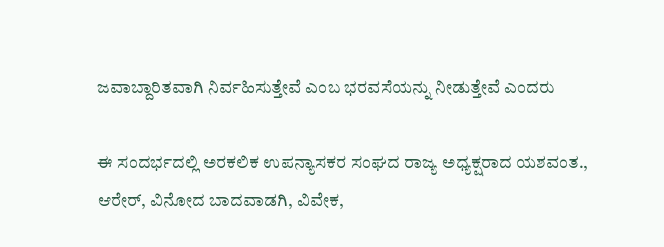ಜವಾಬ್ದಾರಿತವಾಗಿ ನಿರ್ವಹಿಸುತ್ತೇವೆ ಎಂಬ ಭರವಸೆಯನ್ನು ನೀಡುತ್ತೇವೆ ಎಂದರು

ಈ ಸಂದರ್ಭದಲ್ಲಿ ಅರಕಲಿಕ ಉಪನ್ಯಾಸಕರ ಸಂಘದ ರಾಜ್ಯ ಅಧ್ಯಕ್ಷರಾದ ಯಶವಂತ., ಆರೇರ್, ವಿನೋದ ಬಾದವಾಡಗಿ, ವಿವೇಕ,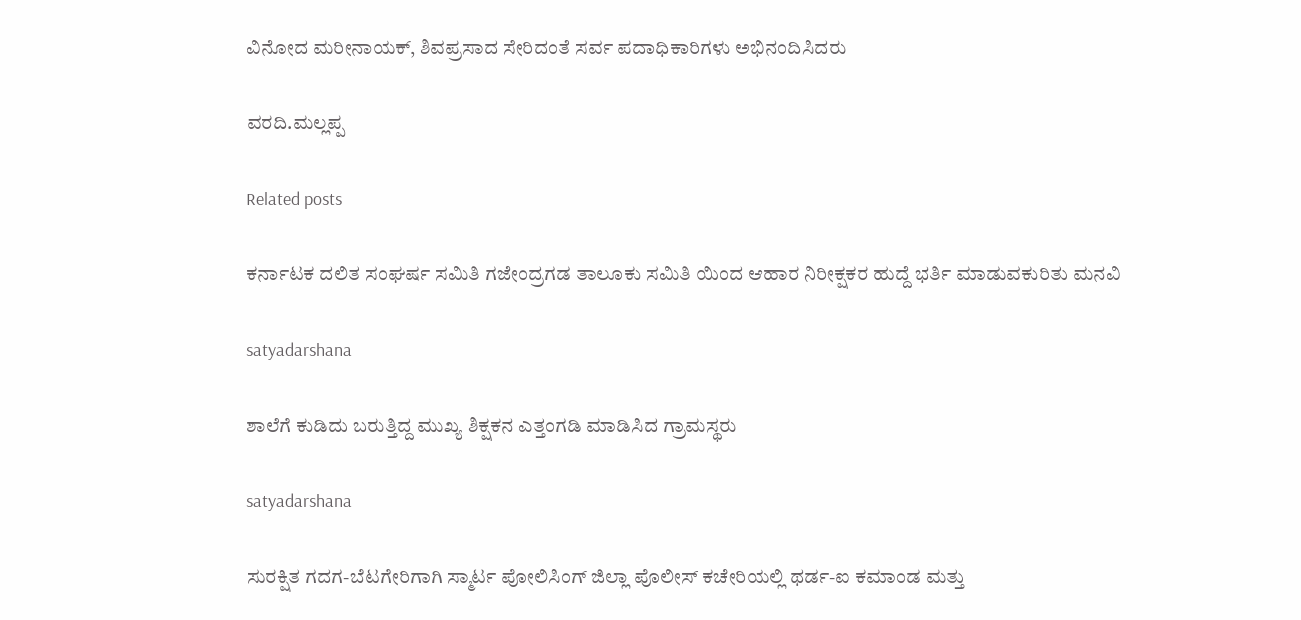ವಿನೋದ ಮರೀನಾಯಕ್, ಶಿವಪ್ರಸಾದ ಸೇರಿದಂತೆ ಸರ್ವ ಪದಾಧಿಕಾರಿಗಳು ಅಭಿನಂದಿಸಿದರು

ವರದಿ.ಮಲ್ಲಪ್ಪ

Related posts

ಕರ್ನಾಟಕ ದಲಿತ ಸಂಘರ್ಷ ಸಮಿತಿ ಗಜೇಂದ್ರಗಡ ತಾಲೂಕು ಸಮಿತಿ ಯಿಂದ ಆಹಾರ ನಿರೀಕ್ಷಕರ ಹುದ್ದೆ ಭರ್ತಿ ಮಾಡುವಕುರಿತು ಮನವಿ

satyadarshana

ಶಾಲೆಗೆ ಕುಡಿದು ಬರುತ್ತಿದ್ದ ಮುಖ್ಯ ಶಿಕ್ಷಕನ ಎತ್ತಂಗಡಿ ಮಾಡಿಸಿದ ಗ್ರಾಮಸ್ಥರು

satyadarshana

ಸುರಕ್ಷಿತ ಗದಗ-ಬೆಟಗೇರಿಗಾಗಿ ಸ್ಮಾರ್ಟ ಪೋಲಿಸಿಂಗ್ ಜಿಲ್ಲಾ ಪೊಲೀಸ್ ಕಚೇರಿಯಲ್ಲಿ ಥರ್ಡ-ಐ ಕಮಾಂಡ ಮತ್ತು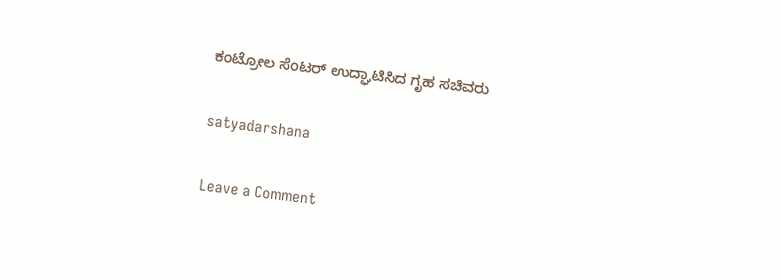ಕಂಟ್ರೋಲ ಸೆಂಟರ್ ಉದ್ಘಾಟಿಸಿದ ಗೃಹ ಸಚಿವರು

satyadarshana

Leave a Comment